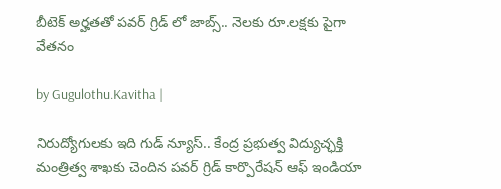బీటెక్ అర్హతతో పవర్ గ్రిడ్ లో జాబ్స్.. నెలకు రూ.లక్షకు పైగా వేతనం

by Gugulothu.Kavitha |

నిరుద్యోగులకు ఇది గుడ్ న్యూస్.. కేంద్ర ప్రభుత్వ విద్యుచ్ఛక్తి మంత్రిత్వ శాఖకు చెందిన పవర్ గ్రిడ్ కార్పొరేషన్ ఆఫ్ ఇండియా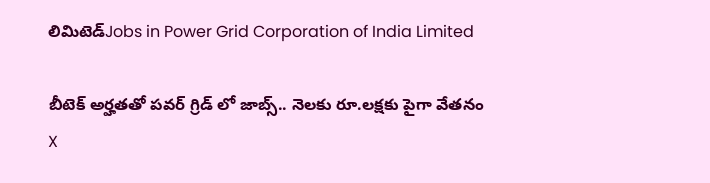లిమిటెడ్Jobs in Power Grid Corporation of India Limited

బీటెక్ అర్హతతో పవర్ గ్రిడ్ లో జాబ్స్.. నెలకు రూ.లక్షకు పైగా వేతనం
X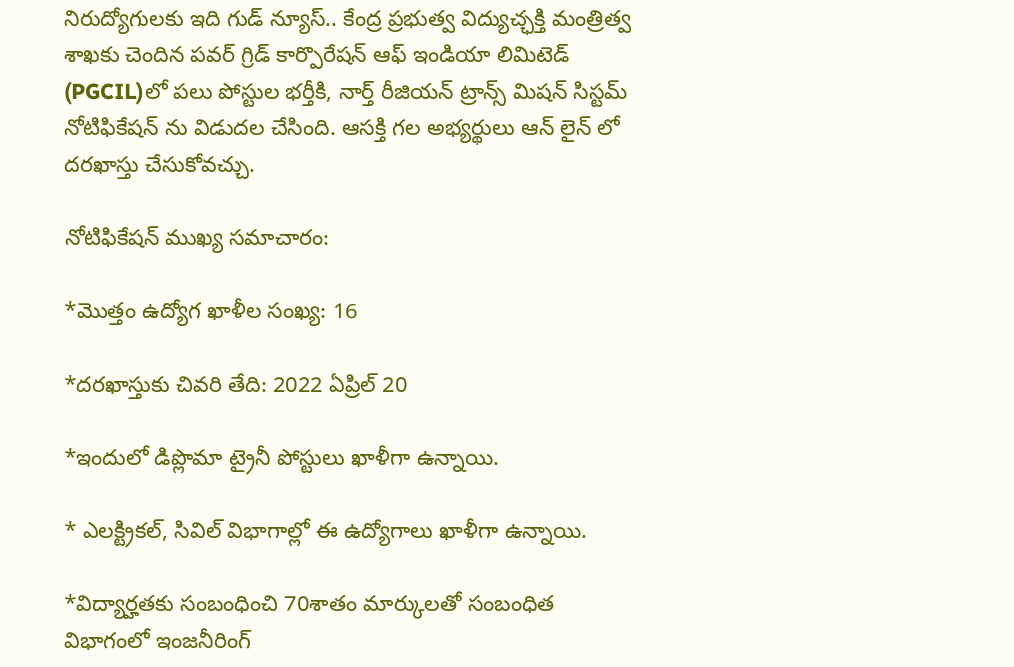నిరుద్యోగులకు ఇది గుడ్ న్యూస్.. కేంద్ర ప్రభుత్వ విద్యుచ్ఛక్తి మంత్రిత్వ శాఖకు చెందిన పవర్ గ్రిడ్ కార్పొరేషన్ ఆఫ్ ఇండియా లిమిటెడ్ (PGCIL)లో పలు పోస్టుల భర్తీకి, నార్త్ రీజియన్ ట్రాన్స్ మిషన్ సిస్టమ్ నోటిఫికేషన్ ను విడుదల చేసింది. ఆసక్తి గల అభ్యర్థులు ఆన్ లైన్ లో దరఖాస్తు చేసుకోవచ్చు.

నోటిఫికేషన్ ముఖ్య సమాచారం:

*మొత్తం ఉద్యోగ ఖాళీల సంఖ్య: 16

*దరఖాస్తుకు చివరి తేది: 2022 ఏప్రిల్ 20

*ఇందులో డిప్లొమా ట్రైనీ పోస్టులు ఖాళీగా ఉన్నాయి.

* ఎలక్ట్రికల్‌, సివిల్‌ విభాగాల్లో ఈ ఉద్యోగాలు ఖాళీగా ఉన్నాయి.

*విద్యార్హతకు సంబంధించి 70శాతం మార్కులతో సంబంధిత విభాగంలో ఇంజనీరింగ్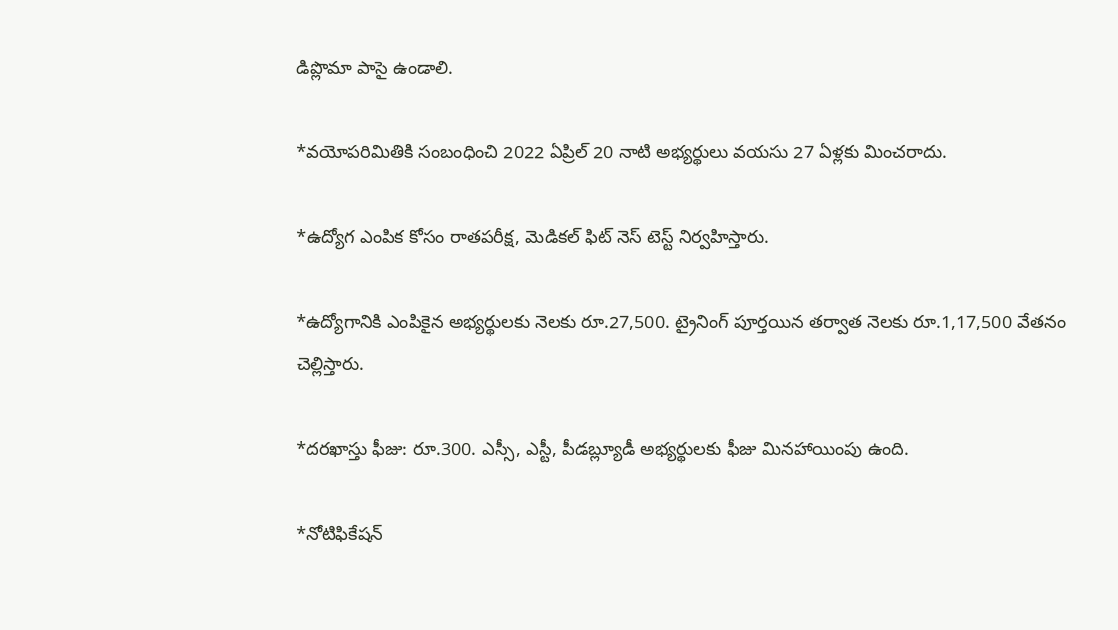డిప్లొమా పాసై ఉండాలి.

*వయోపరిమితికి సంబంధించి 2022 ఏప్రిల్ 20 నాటి అభ్యర్థులు వయసు 27 ఏళ్లకు మించరాదు.

*ఉద్యోగ ఎంపిక కోసం రాతపరీక్ష, మెడికల్ ఫిట్ నెస్ టెస్ట్ నిర్వహిస్తారు.

*ఉద్యోగానికి ఎంపికైన అభ్యర్థులకు నెలకు రూ.27,500. ట్రైనింగ్ పూర్తయిన తర్వాత నెలకు రూ.1,17,500 వేతనం చెల్లిస్తారు.

*దరఖాస్తు ఫీజు: రూ.300. ఎస్సీ, ఎస్టీ, పీడబ్ల్యూడీ అభ్యర్థులకు ఫీజు మినహాయింపు ఉంది.

*నోటిఫికేషన్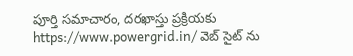పూర్తి సమాచారం, దరఖాస్తు ప్రక్రియకు https://www.powergrid.in/ వెబ్ సైట్ ను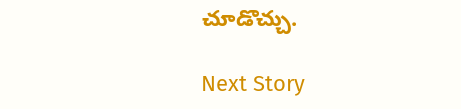చూడొచ్చు.

Next Story